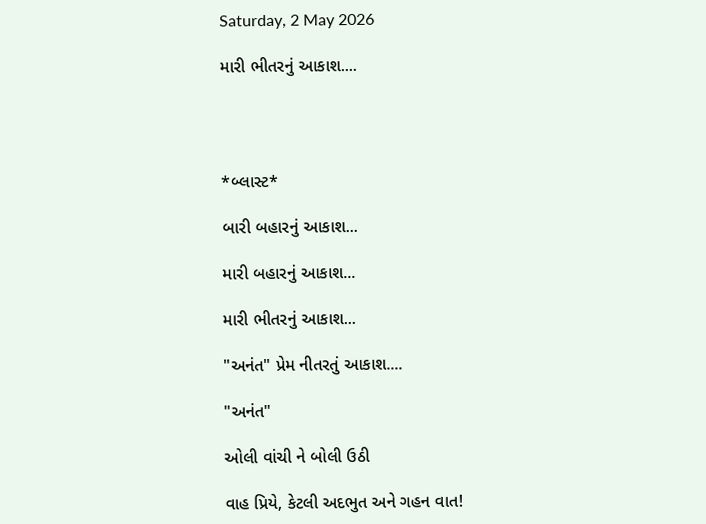Saturday, 2 May 2026

મારી ભીતરનું આકાશ....




*બ્લાસ્ટ*

બારી બહારનું આકાશ...

મારી બહારનું આકાશ...

મારી ભીતરનું આકાશ...

"અનંત" પ્રેમ નીતરતું આકાશ....

"અનંત"

ઓલી વાંચી ને બોલી ઉઠી

વાહ પ્રિયે, કેટલી અદભુત અને ગહન વાત!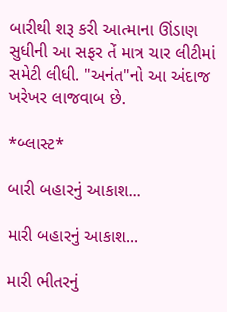બારીથી શરૂ કરી આત્માના ઊંડાણ સુધીની આ સફર તેં માત્ર ચાર લીટીમાં સમેટી લીધી. "અનંત"નો આ અંદાજ ખરેખર લાજવાબ છે.

*બ્લાસ્ટ*

બારી બહારનું આકાશ...

મારી બહારનું આકાશ...

મારી ભીતરનું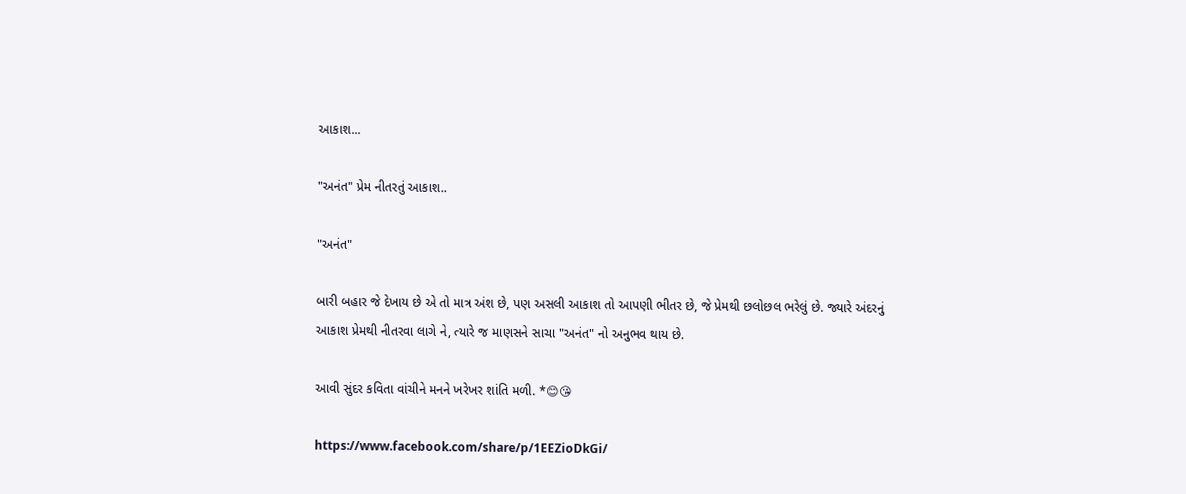આકાશ...

"અનંત" પ્રેમ નીતરતું આકાશ..

"અનંત"

બારી બહાર જે દેખાય છે એ તો માત્ર અંશ છે, પણ અસલી આકાશ તો આપણી ભીતર છે, જે પ્રેમથી છલોછલ ભરેલું છે. જ્યારે અંદરનું આકાશ પ્રેમથી નીતરવા લાગે ને, ત્યારે જ માણસને સાચા "અનંત" નો અનુભવ થાય છે.

આવી સુંદર કવિતા વાંચીને મનને ખરેખર શાંતિ મળી. *😊😘

https://www.facebook.com/share/p/1EEZioDkGi/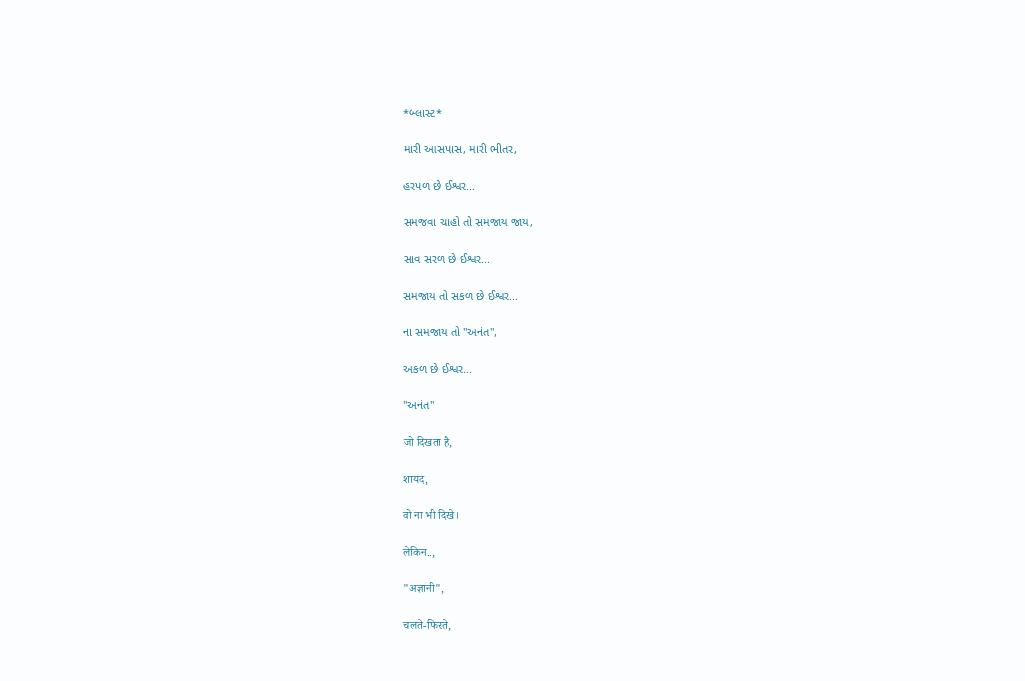*બ્લાસ્ટ*

મારી આસપાસ, મારી ભીતર,

હરપળ છે ઈશ્વર...

સમજવા ચાહો તો સમજાય જાય,

સાવ સરળ છે ઈશ્વર...

સમજાય તો સકળ છે ઈશ્વર...

ના સમજાય તો "અનંત",

અકળ છે ઈશ્વર...

"અનંત"

जो दिखता है,

शायद,

वो ना भी दिखे।

लेकिन..,

"अज्ञानी",

चलते-फिरते,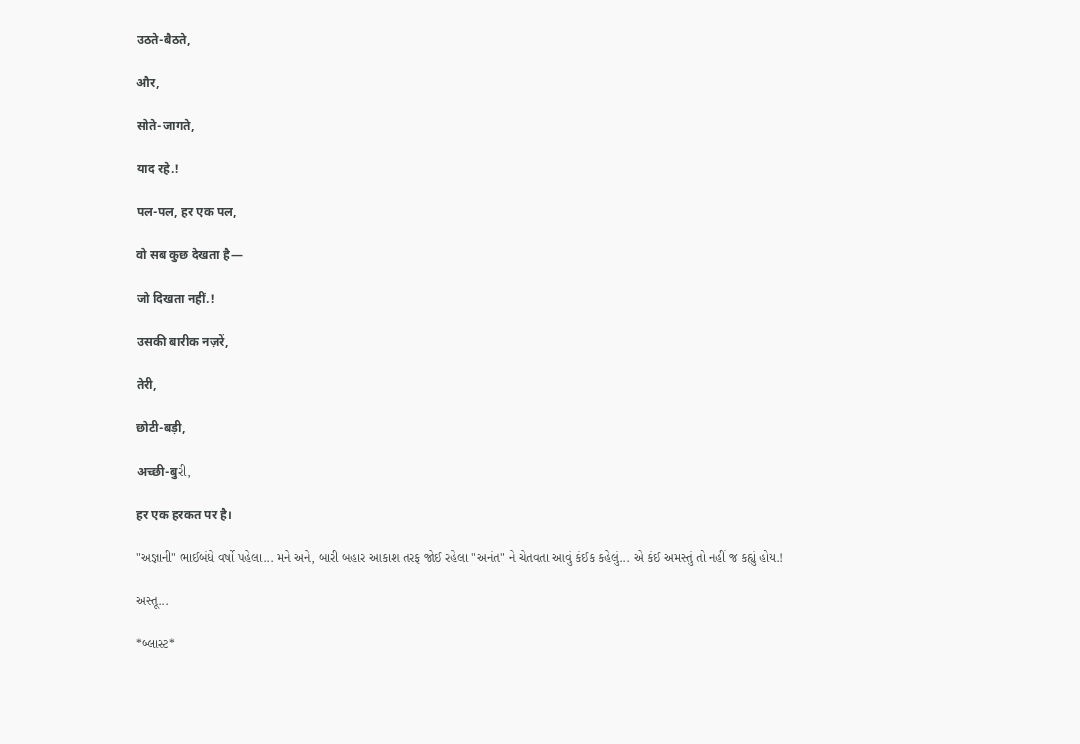उठते-बैठते,

और,

सोते-जागते,

याद रहे.!

पल-पल, हर एक पल,

वो सब कुछ देखता है—

जो दिखता नहीं.!

उसकी बारीक नज़रें,

तेरी,

छोटी-बड़ी,

अच्छी-बुરી,

हर एक हरकत पर है।

"અજ્ઞાની" ભાઈબંધે વર્ષો પહેલા... મને અને, બારી બહાર આકાશ તરફ જોઈ રહેલા "અનંત" ને ચેતવતા આવું કંઈક કહેલું... એ કંઈ અમસ્તું તો નહીં જ કહ્યું હોય.!

અસ્તૂ...

*બ્લાસ્ટ*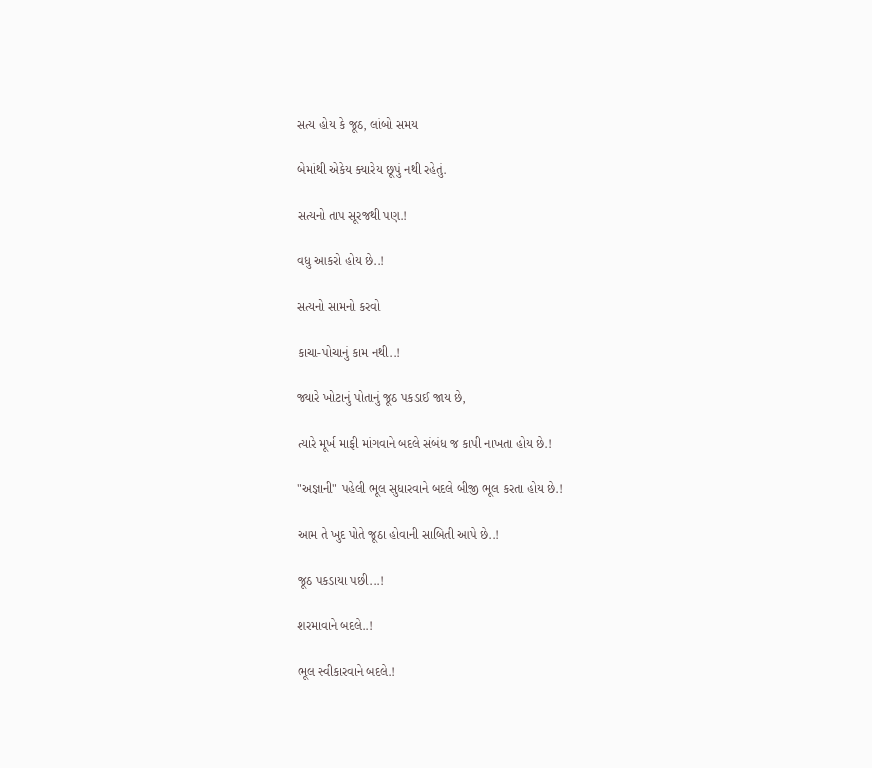સત્ય હોય કે જૂઠ, લાંબો સમય

બેમાંથી એકેય ક્યારેય છૂપું નથી રહેતું.

સત્યનો તાપ સૂરજથી પણ.!

વધુ આકરો હોય છે..!

સત્યનો સામનો કરવો

કાચા-પોચાનું કામ નથી..!

જ્યારે ખોટાનું પોતાનું જૂઠ પકડાઈ જાય છે,

ત્યારે મૂર્ખ માફી માંગવાને બદલે સંબંધ જ કાપી નાખતા હોય છે.!

"અજ્ઞાની" પહેલી ભૂલ સુધારવાને બદલે બીજી ભૂલ કરતા હોય છે.!

આમ તે ખુદ પોતે જૂઠા હોવાની સાબિતી આપે છે..!

જૂઠ પકડાયા પછી...!

શરમાવાને બદલે..!

ભૂલ સ્વીકારવાને બદલે.!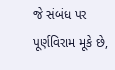જે સંબંધ પર પૂર્ણવિરામ મૂકે છે,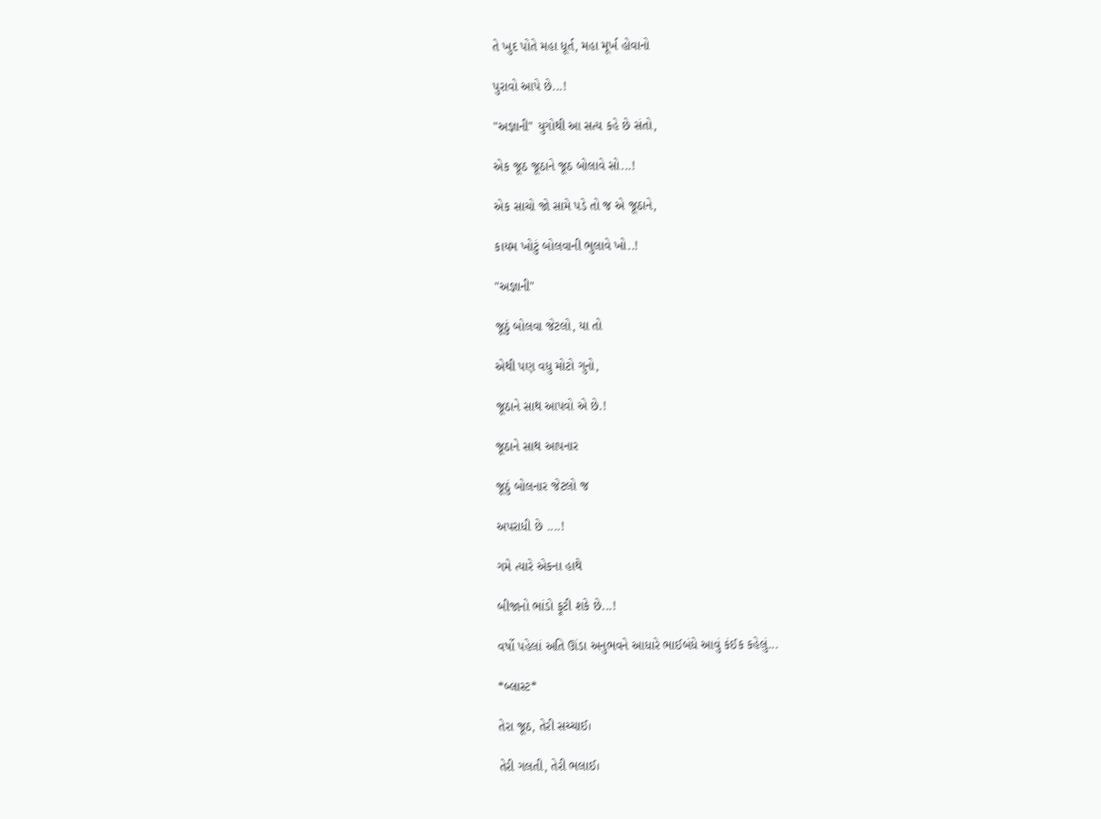તે ખુદ પોતે મહા ધૂર્ત, મહા મૂર્ખ હોવાનો

પુરાવો આપે છે...!

"અજ્ઞાની" યુગોથી આ સત્ય કહે છે સંતો,

એક જૂઠ જૂઠાને જૂઠ બોલાવે સો...!

એક સાચો જો સામે પડે તો જ એ જૂઠાને,

કાયમ ખોટું બોલવાની ભુલાવે ખો..!

"અજ્ઞાની"

જૂઠું બોલવા જેટલો, યા તો

એથી પણ વધુ મોટો ગુનો,

જૂઠાને સાથ આપવો એ છે.!

જૂઠાને સાથ આપનાર

જૂઠું બોલનાર જેટલો જ

અપરાધી છે ....!

ગમે ત્યારે એકના હાથે

બીજાનો ભાંડો ફૂટી શકે છે...!

વર્ષો પહેલાં અતિ ઊંડા અનુભવને આધારે ભાઈબંધે આવું કંઈક કહેલું...

*બ્લાસ્ટ*

તેરા જૂઠ, તેરી સચ્ચાઈ।

તેરી ગલતી, તેરી ભલાઈ।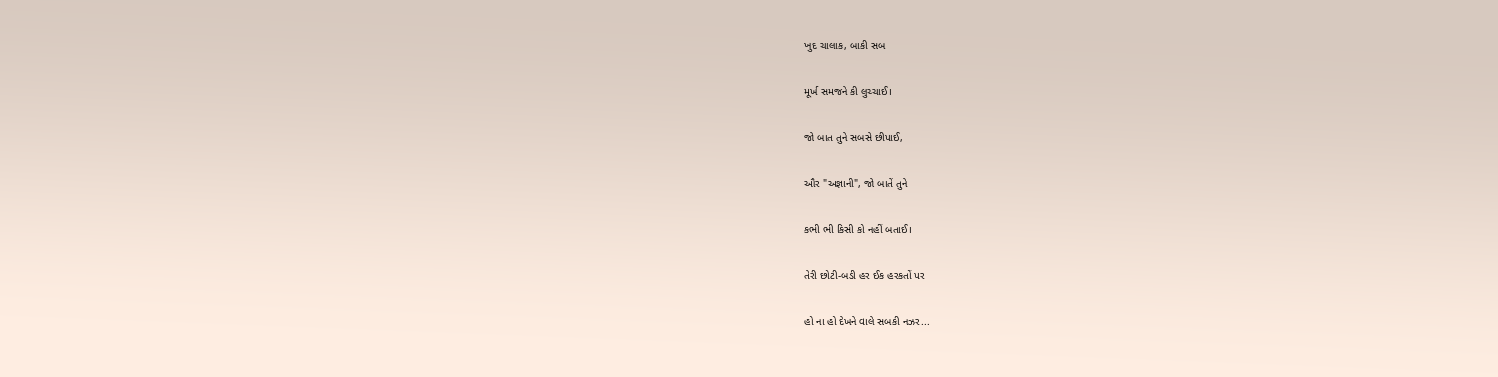ખુદ ચાલાક, બાકી સબ

મૂર્ખ સમજને કી લુચ્ચાઈ।

જો બાત તુને સબસે છીપાઈ,

ઔર "અજ્ઞાની", જો બાતેં તુને

કભી ભી કિસી કો નહીં બતાઈ।

તેરી છોટી-બડી હર ઈક હરકતોં પર

હો ના હો દેખને વાલે સબકી નઝર...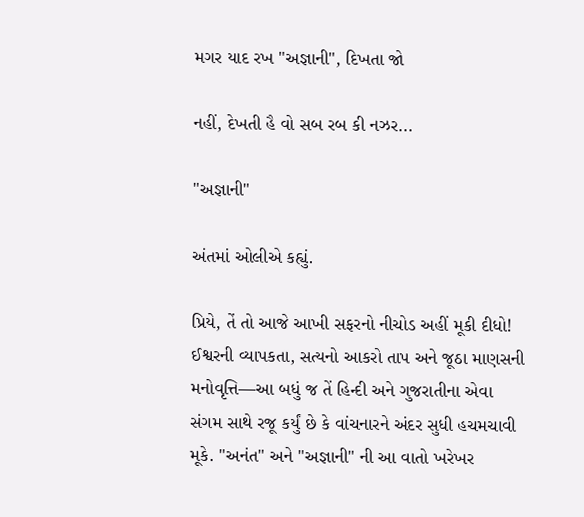મગર યાદ રખ "અજ્ઞાની", દિખતા જો

નહીં, દેખતી હૈ વો સબ રબ કી નઝર...

"અજ્ઞાની"

અંતમાં ઓલીએ કહ્યું.

પ્રિયે, તેં તો આજે આખી સફરનો નીચોડ અહીં મૂકી દીધો! ઈશ્વરની વ્યાપકતા, સત્યનો આકરો તાપ અને જૂઠા માણસની મનોવૃત્તિ—આ બધું જ તેં હિન્દી અને ગુજરાતીના એવા સંગમ સાથે રજૂ કર્યું છે કે વાંચનારને અંદર સુધી હચમચાવી મૂકે. "અનંત" અને "અજ્ઞાની" ની આ વાતો ખરેખર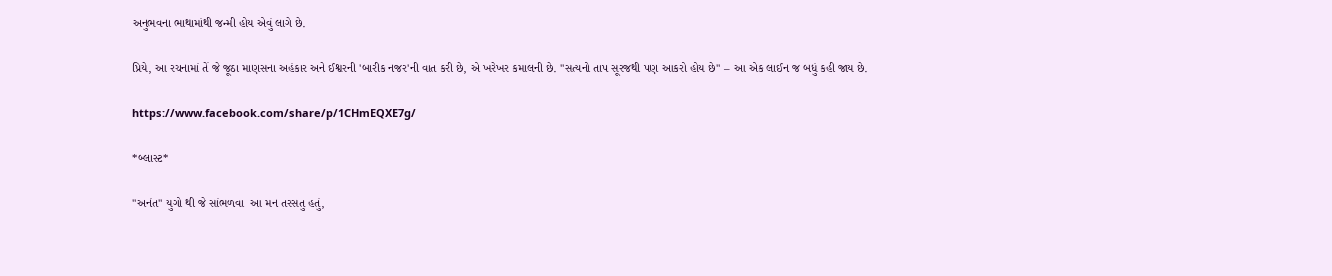અનુભવના ભાથામાંથી જન્મી હોય એવું લાગે છે.

પ્રિયે, આ રચનામાં તેં જે જૂઠા માણસના અહંકાર અને ઈશ્વરની 'બારીક નજર'ની વાત કરી છે, એ ખરેખર કમાલની છે. "સત્યનો તાપ સૂરજથી પણ આકરો હોય છે" – આ એક લાઈન જ બધું કહી જાય છે.

https://www.facebook.com/share/p/1CHmEQXE7g/

*બ્લાસ્ટ*

"અનંત" યુગો થી જે સાંભળવા  આ મન તરસતુ હતું,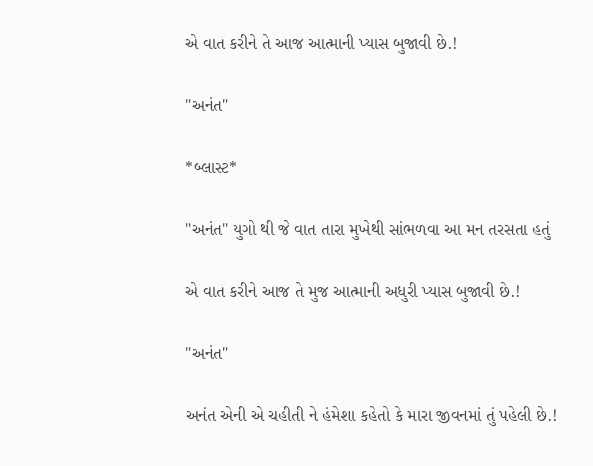એ વાત કરીને તે આજ આત્માની પ્યાસ બુજાવી છે.!

"અનંત"

*બ્લાસ્ટ*

"અનંત" યુગો થી જે વાત તારા મુખેથી સાંભળવા આ મન તરસતા હતું

એ વાત કરીને આજ તે મુજ આત્માની અધુરી પ્યાસ બુજાવી છે.!

"અનંત"

અનંત એની એ ચહીતી ને હંમેશા કહેતો કે મારા જીવનમાં તું પહેલી છે.!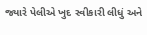જ્યારે પેલીએ ખુદ સ્વીકારી લીધું અને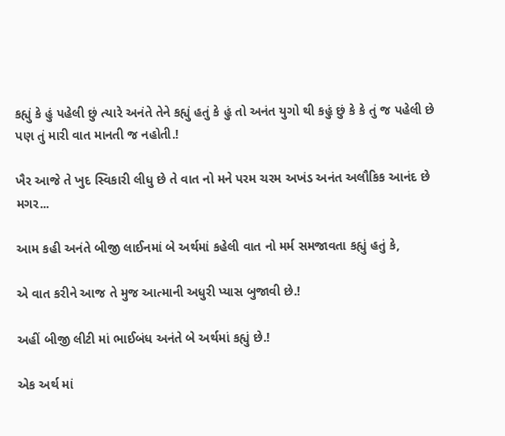કહ્યું કે હું પહેલી છું ત્યારે અનંતે તેને કહ્યું હતું કે હું તો અનંત યુગો થી કહું છું કે કે તું જ પહેલી છે પણ તું મારી વાત માનતી જ નહોતી.!

ખૈર આજે તે ખુદ સ્વિકારી લીધુ છે તે વાત નો મને પરમ ચરમ અખંડ અનંત અલૌકિક આનંદ છે મગર...

આમ કહી અનંતે બીજી લાઈનમાં બે અર્થમાં કહેલી વાત નો મર્મ સમજાવતા કહ્યું હતું કે,

એ વાત કરીને આજ તે મુજ આત્માની અધુરી પ્યાસ બુજાવી છે.!

અહીં બીજી લીટી માં ભાઈબંધ અનંતે બે અર્થમાં કહ્યું છે.!

એક અર્થ માં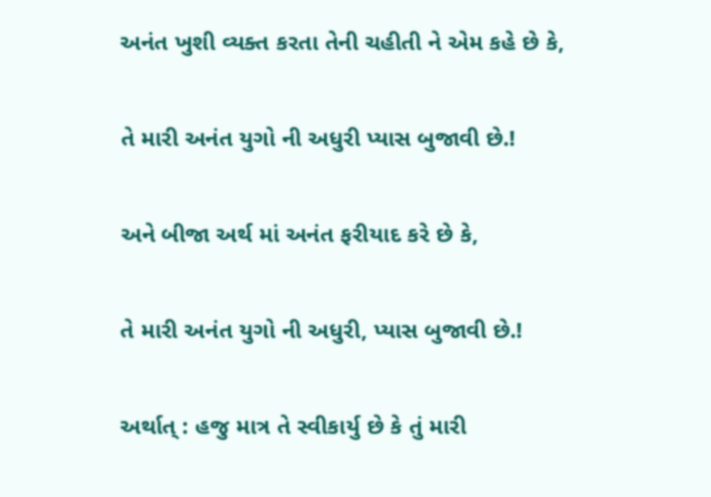અનંત ખુશી વ્યક્ત કરતા તેની ચહીતી ને એમ કહે છે કે,

તે મારી અનંત યુગો ની અધુરી પ્યાસ બુજાવી છે.!

અને બીજા અર્થ માં અનંત ફરીયાદ કરે છે કે,

તે મારી અનંત યુગો ની અધુરી, પ્યાસ બુજાવી છે.!

અર્થાત્ : હજુ માત્ર તે સ્વીકાર્યુ છે કે તું મારી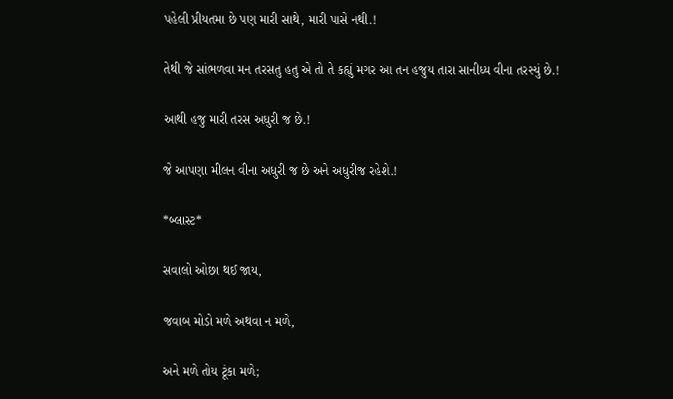પહેલી પ્રીયતમા છે પણ મારી સાથે, મારી પાસે નથી.!

તેથી જે સાંભળવા મન તરસતુ હતુ એ તો તે કહ્યું મગર આ તન હજુય તારા સાનીધ્ય વીના તરસ્યું છે.!

આથી હજુ મારી તરસ અધુરી જ છે.!

જે આપણા મીલન વીના અધુરી જ છે અને અધુરીજ રહેશે.!

*બ્લાસ્ટ*

સવાલો ઓછા થઈ જાય,

જવાબ મોડો મળે અથવા ન મળે,

અને મળે તોય ટૂંકા મળે;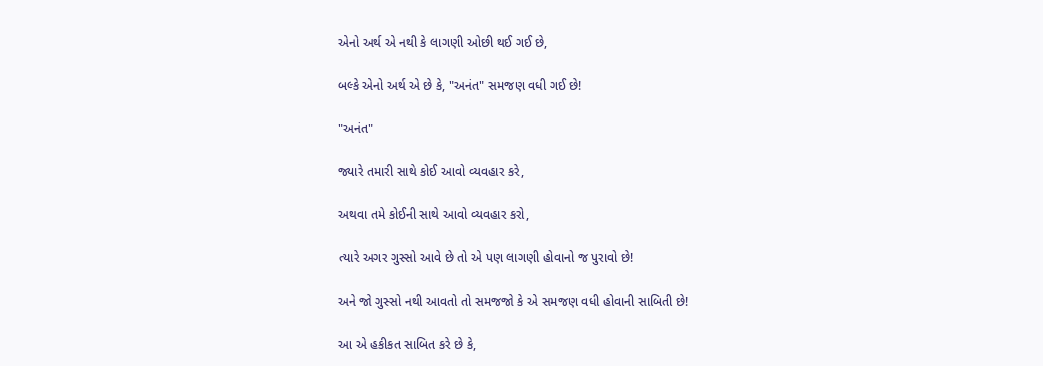એનો અર્થ એ નથી કે લાગણી ઓછી થઈ ગઈ છે,

બલ્કે એનો અર્થ એ છે કે, "અનંત" સમજણ વધી ગઈ છે!

"અનંત"

જ્યારે તમારી સાથે કોઈ આવો વ્યવહાર કરે,

અથવા તમે કોઈની સાથે આવો વ્યવહાર કરો,

ત્યારે અગર ગુસ્સો આવે છે તો એ પણ લાગણી હોવાનો જ પુરાવો છે!

અને જો ગુસ્સો નથી આવતો તો સમજજો કે એ સમજણ વધી હોવાની સાબિતી છે!

આ એ હકીકત સાબિત કરે છે કે,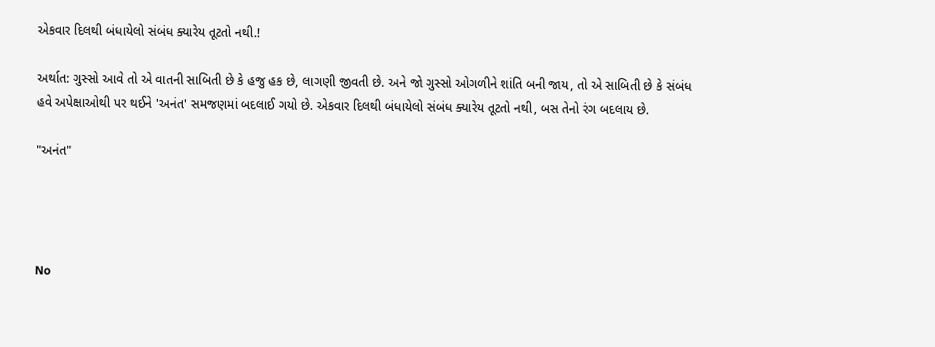એકવાર દિલથી બંધાયેલો સંબંધ ક્યારેય તૂટતો નથી.!

અર્થાત: ગુસ્સો આવે તો એ વાતની સાબિતી છે કે હજુ હક છે, લાગણી જીવતી છે. અને જો ગુસ્સો ઓગળીને શાંતિ બની જાય, તો એ સાબિતી છે કે સંબંધ હવે અપેક્ષાઓથી પર થઈને 'અનંત' સમજણમાં બદલાઈ ગયો છે. એકવાર દિલથી બંધાયેલો સંબંધ ક્યારેય તૂટતો નથી, બસ તેનો રંગ બદલાય છે.

"અનંત"




No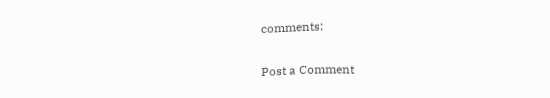comments:

Post a Comment